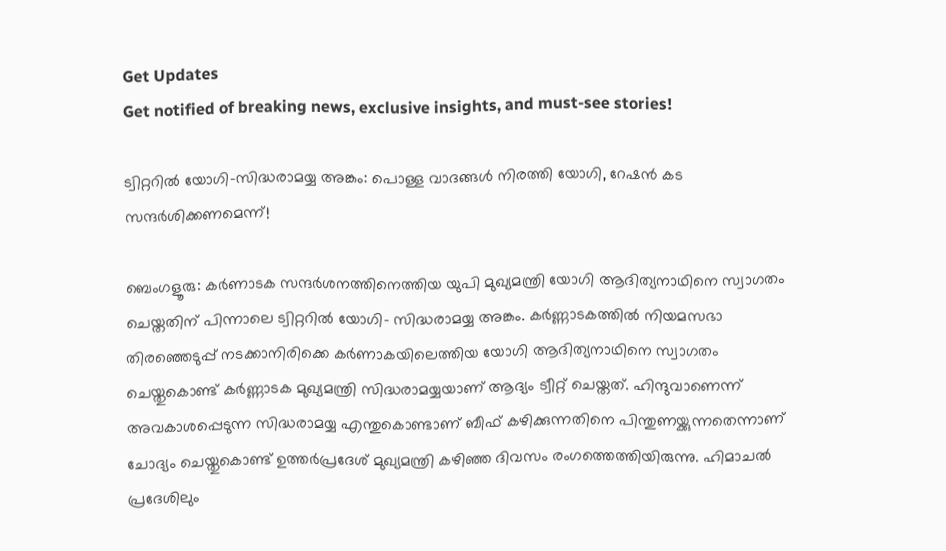Get Updates
Get notified of breaking news, exclusive insights, and must-see stories!

ട്വിറ്ററില്‍ യോഗി-സിദ്ധരാമയ്യ അങ്കം: പൊള്ള വാദങ്ങള്‍ നിരത്തി യോഗി, റേഷന്‍ കട സന്ദര്‍ശിക്കണമെന്ന്!

ബെംഗളൂരു: കര്‍ണാടക സന്ദര്‍ശനത്തിനെത്തിയ യുപി മുഖ്യമന്ത്രി യോഗി ആദിത്യനാഥിനെ സ്വാഗതം ചെയ്തതിന് പിന്നാലെ ട്വിറ്ററില്‍ യോഗി- സിദ്ധരാമയ്യ അങ്കം. കര്‍ണ്ണാടകത്തില്‍ നിയമസഭാ തിരഞ്ഞെടുപ്പ് നടക്കാനിരിക്കെ കര്‍ണാകയിലെത്തിയ യോഗി ആദിത്യനാഥിനെ സ്വാഗതം ചെയ്തുകൊണ്ട് കര്‍ണ്ണാടക മുഖ്യമന്ത്രി സിദ്ധരാമയ്യയാണ് ആദ്യം ട്വീറ്റ് ചെയ്തത്. ഹിന്ദുവാണെന്ന് അവകാശപ്പെടുന്ന സിദ്ധരാമയ്യ എന്തുകൊണ്ടാണ് ബീഫ് കഴിക്കുന്നതിനെ പിന്തുണയ്ക്കുന്നതെന്നാണ് ചോദ്യം ചെയ്തുകൊണ്ട് ഉത്തര്‍പ്രദേശ് മുഖ്യമന്ത്രി കഴിഞ്ഞ ദിവസം രംഗത്തെത്തിയിരുന്നു. ഹിമാചല്‍ പ്രദേശിലും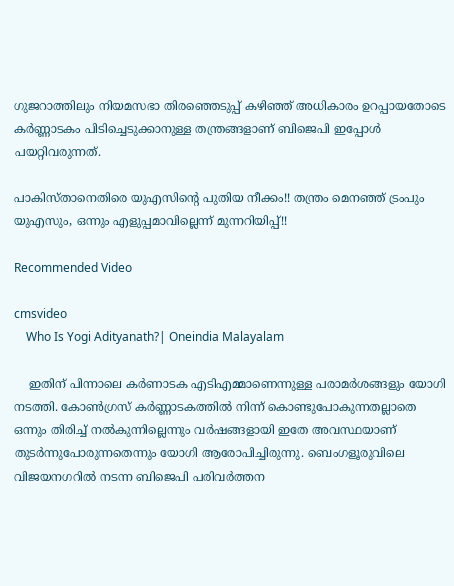ഗുജറാത്തിലും നിയമസഭാ തിരഞ്ഞെടുപ്പ് കഴിഞ്ഞ് അധികാരം ഉറപ്പായതോടെ കര്‍ണ്ണാടകം പിടിച്ചെടുക്കാനുള്ള തന്ത്രങ്ങളാണ് ബിജെപി ഇപ്പോള്‍ പയറ്റിവരുന്നത്.

പാകിസ്താനെതിരെ യുഎസിന്റെ പുതിയ നീക്കം!! തന്ത്രം മെനഞ്ഞ് ട്രംപും യുഎസും, ഒന്നും എളുപ്പമാവില്ലെന്ന് മുന്നറിയിപ്പ്!!

Recommended Video

cmsvideo
    Who Is Yogi Adityanath?| Oneindia Malayalam

    ഇതിന് പിന്നാലെ കര്‍ണാടക എടിഎമ്മാണെന്നുള്ള പരാമര്‍ശങ്ങളും യോഗി നടത്തി. കോണ്‍ഗ്രസ് കര്‍ണ്ണാടകത്തില്‍ നിന്ന് കൊണ്ടുപോകുന്നതല്ലാതെ ഒന്നും തിരിച്ച് നല്‍കുന്നില്ലെന്നും വര്‍ഷങ്ങളായി ഇതേ അവസ്ഥയാണ് തുടര്‍ന്നുപോരുന്നതെന്നും യോഗി ആരോപിച്ചിരുന്നു. ബെംഗളൂരുവിലെ വിജയനഗറില്‍ നടന്ന ബിജെപി പരിവര്‍ത്തന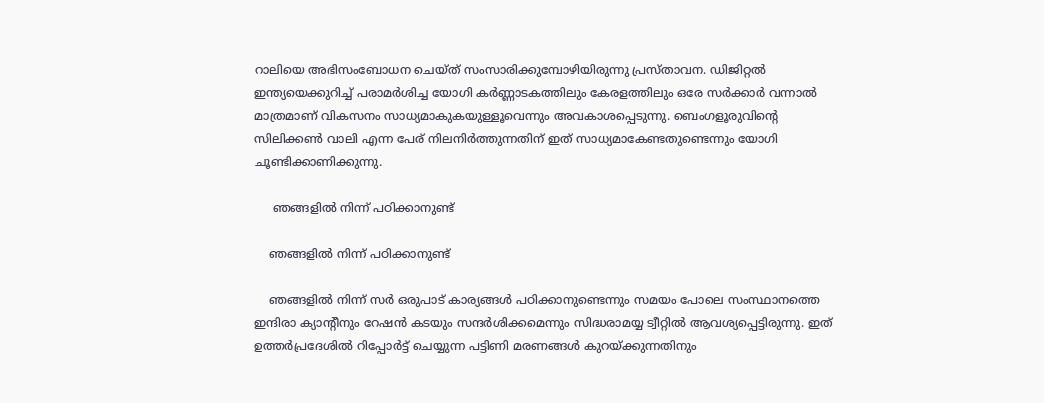റാലിയെ അഭിസംബോധന ചെയ്ത് സംസാരിക്കുമ്പോഴിയിരുന്നു പ്രസ്താവന. ഡിജിറ്റല്‍ ഇന്ത്യയെക്കുറിച്ച് പരാമര്‍ശിച്ച യോഗി കര്‍ണ്ണാടകത്തിലും കേരളത്തിലും ഒരേ സര്‍ക്കാര്‍ വന്നാല്‍ മാത്രമാണ് വികസനം സാധ്യമാകുകയുള്ളൂവെന്നും അവകാശപ്പെടുന്നു. ബെംഗളൂരുവിന്റെ സിലിക്കണ്‍ വാലി എന്ന പേര് നിലനിര്‍ത്തുന്നതിന് ഇത് സാധ്യമാകേണ്ടതുണ്ടെന്നും യോഗി ചൂണ്ടിക്കാണിക്കുന്നു.

     ഞങ്ങളില്‍ നിന്ന് പഠിക്കാനുണ്ട്

    ഞങ്ങളില്‍ നിന്ന് പഠിക്കാനുണ്ട്

    ഞങ്ങളില്‍ നിന്ന് സര്‍ ഒരുപാട് കാര്യങ്ങള്‍ പഠിക്കാനുണ്ടെന്നും സമയം പോലെ സംസ്ഥാനത്തെ ഇന്ദിരാ ക്യാന്റീനും റേഷന്‍ കടയും സന്ദര്‍ശിക്കമെന്നും സിദ്ധരാമയ്യ ട്വീറ്റില്‍ ആവശ്യപ്പെട്ടിരുന്നു. ഇത് ഉത്തര്‍പ്രദേശില്‍ റിപ്പോര്‍ട്ട് ചെയ്യുന്ന പട്ടിണി മരണങ്ങള്‍ കുറയ്ക്കുന്നതിനും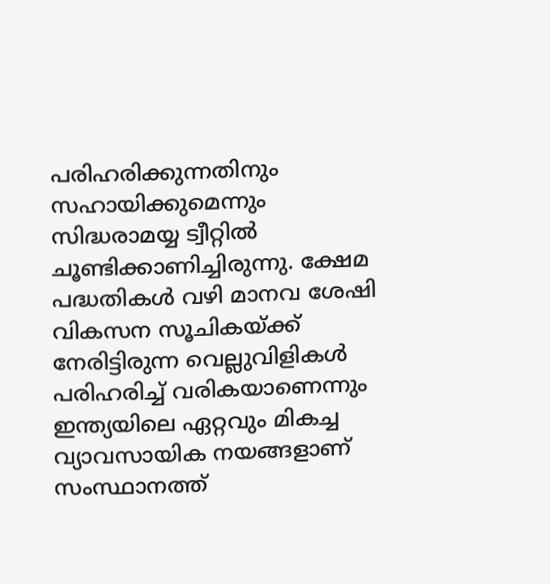പരിഹരിക്കുന്നതിനും സഹായിക്കുമെന്നും സിദ്ധരാമയ്യ ട്വീറ്റില്‍ ചൂണ്ടിക്കാണിച്ചിരുന്നു. ക്ഷേമ പദ്ധതികള്‍ വഴി മാനവ ശേഷി വികസന സൂചികയ്ക്ക് നേരിട്ടിരുന്ന വെല്ലുവിളികള്‍ പരിഹരിച്ച് വരികയാണെന്നും ഇന്ത്യയിലെ ഏറ്റവും മികച്ച വ്യാവസായിക നയങ്ങളാണ് സംസ്ഥാനത്ത്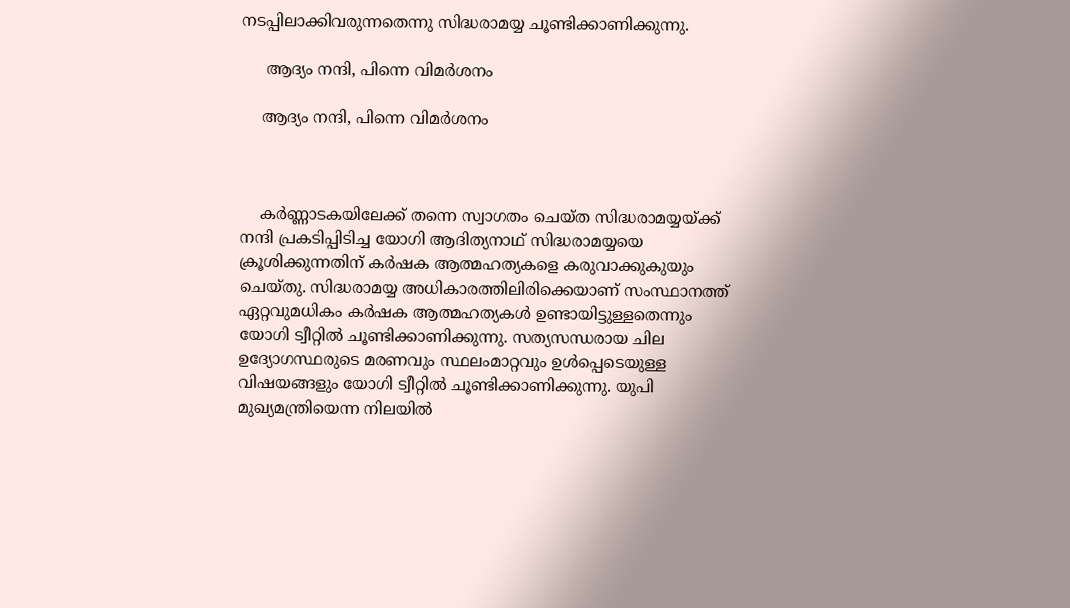നടപ്പിലാക്കിവരുന്നതെന്നു സിദ്ധരാമയ്യ ചൂണ്ടിക്കാണിക്കുന്നു.

     ആദ്യം നന്ദി, പിന്നെ വിമര്‍ശനം

    ആദ്യം നന്ദി, പിന്നെ വിമര്‍ശനം



    കര്‍ണ്ണാടകയിലേക്ക് തന്നെ സ്വാഗതം ചെയ്ത സിദ്ധരാമയ്യയ്ക്ക് നന്ദി പ്രകടിപ്പിടിച്ച യോഗി ആദിത്യനാഥ് സിദ്ധരാമയ്യയെ ക്രൂശിക്കുന്നതിന് കര്‍ഷക ആത്മഹത്യകളെ കരുവാക്കുകുയും ചെയ്തു. സിദ്ധരാമയ്യ അധികാരത്തിലിരിക്കെയാണ് സംസ്ഥാനത്ത് ഏറ്റവുമധികം കര്‍ഷക ആത്മഹത്യകള്‍ ഉണ്ടായിട്ടുള്ളതെന്നും യോഗി ട്വീറ്റില്‍ ചൂണ്ടിക്കാണിക്കുന്നു. സത്യസന്ധരായ ചില ഉദ്യോഗസ്ഥരുടെ മരണവും സ്ഥലംമാറ്റവും ഉള്‍പ്പെടെയുള്ള വിഷയങ്ങളും യോഗി ട്വീറ്റില്‍ ചൂണ്ടിക്കാണിക്കുന്നു. യുപി മുഖ്യമന്ത്രിയെന്ന നിലയില്‍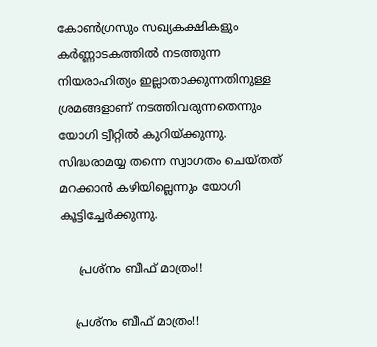കോണ്‍ഗ്രസും സഖ്യകക്ഷികളും കര്‍ണ്ണാടകത്തില്‍ നടത്തുന്ന നിയരാഹിത്യം ഇല്ലാതാക്കുന്നതിനുള്ള ശ്രമങ്ങളാണ് നടത്തിവരുന്നതെന്നും യോഗി ട്വീറ്റില്‍ കുറിയ്ക്കുന്നു. സിദ്ധരാമയ്യ തന്നെ സ്വാഗതം ചെയ്തത് മറക്കാന്‍ കഴിയില്ലെന്നും യോഗി കൂട്ടിച്ചേര്‍ക്കുന്നു.

     പ്രശ്നം ബീഫ് മാത്രം!!

    പ്രശ്നം ബീഫ് മാത്രം!!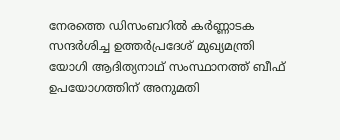നേരത്തെ ഡിസംബറില്‍ കര്‍ണ്ണാടക സന്ദര്‍ശിച്ച ഉത്തര്‍പ്രദേശ് മുഖ്യമന്ത്രി യോഗി ആദിത്യനാഥ് സംസ്ഥാനത്ത് ബീഫ് ഉപയോഗത്തിന് അനുമതി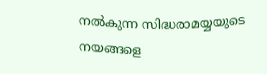നല്‍കുന്ന സിദ്ധരാമയ്യയുടെ നയങ്ങളെ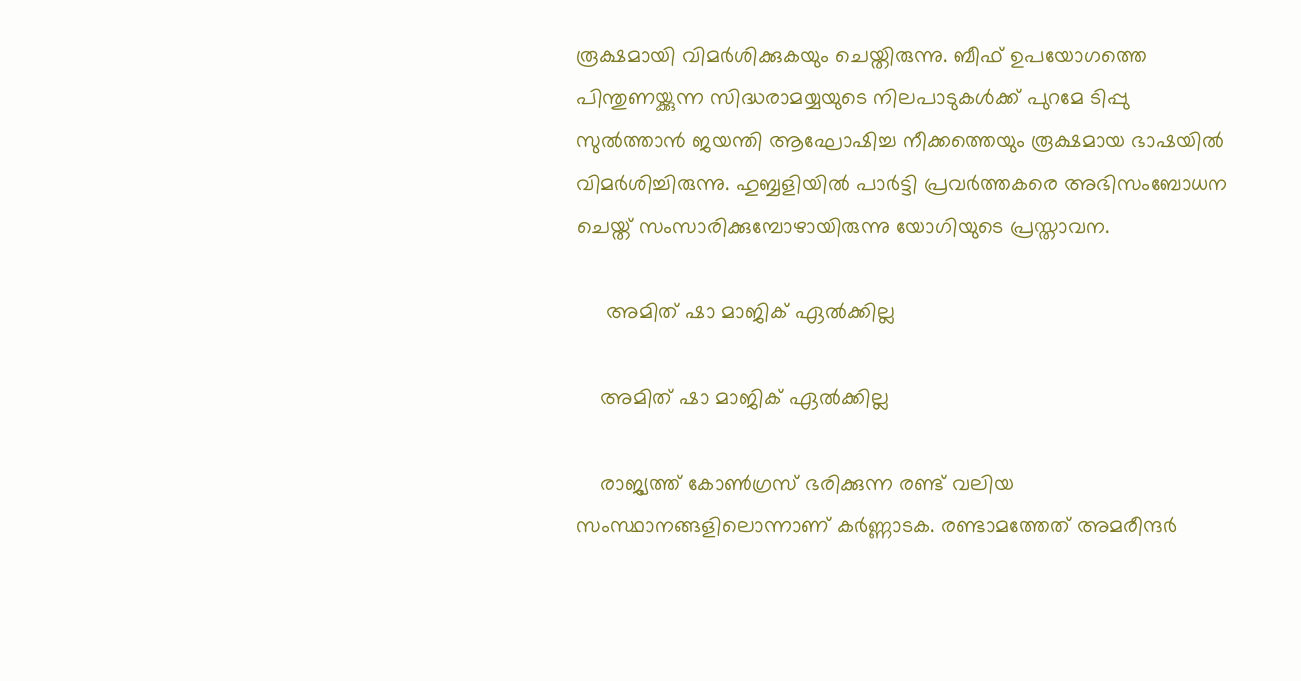രൂക്ഷമായി വിമര്‍ശിക്കുകയും ചെയ്തിരുന്നു. ബീഫ് ഉപയോഗത്തെ പിന്തുണയ്ക്കുന്ന സിദ്ധരാമയ്യയുടെ നിലപാടുകള്‍ക്ക് പുറമേ ടിപ്പു സുല്‍ത്താന്‍ ജയന്തി ആഘോഷിച്ച നീക്കത്തെയും രൂക്ഷമായ ഭാഷയില്‍ വിമര്‍ശിച്ചിരുന്നു. ഹുബ്ബളിയില്‍ പാര്‍ട്ടി പ്രവര്‍ത്തകരെ അഭിസംബോധന ചെയ്ത് സംസാരിക്കുമ്പോഴായിരുന്നു യോഗിയുടെ പ്രസ്താവന.

     അമിത് ഷാ മാജിക് ഏല്‍ക്കില്ല

    അമിത് ഷാ മാജിക് ഏല്‍ക്കില്ല

    രാജ്യത്ത് കോണ്‍ഗ്രസ് ഭരിക്കുന്ന രണ്ട് വലിയ സംസ്ഥാനങ്ങളിലൊന്നാണ് കര്‍ണ്ണാടക. രണ്ടാമത്തേത് അമരീന്ദര്‍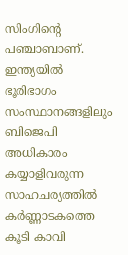സിംഗിന്റെ പഞ്ചാബാണ്. ഇന്ത്യയില്‍ ഭൂരിഭാഗം സംസ്ഥാനങ്ങളിലും ബിജെപി അധികാരം കയ്യാളിവരുന്ന സാഹചര്യത്തില്‍ കര്‍ണ്ണാടകത്തെ കൂടി കാവി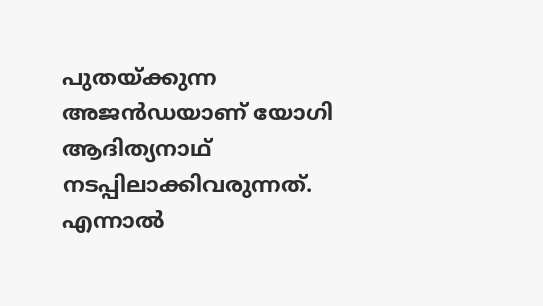പുതയ്ക്കുന്ന അജന്‍ഡയാണ് യോഗി ആദിത്യനാഥ് നടപ്പിലാക്കിവരുന്നത്. എന്നാല്‍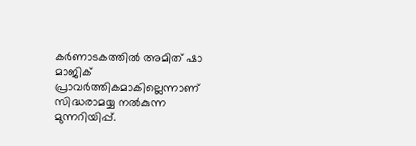കര്‍ണാടകത്തില്‍ അമിത് ഷാ മാജിക് പ്രാവര്‍ത്തികമാകില്ലെന്നാണ് സിദ്ധരാമയ്യ നല്‍കുന്ന മുന്നറിയിപ്പ്.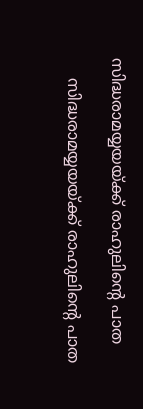സിദ്ധരാമയ്യയയ്ക്ക് രാഹുലിന്റെ പാത

    സിദ്ധരാമയ്യയയ്ക്ക് രാഹുലിന്റെ പാത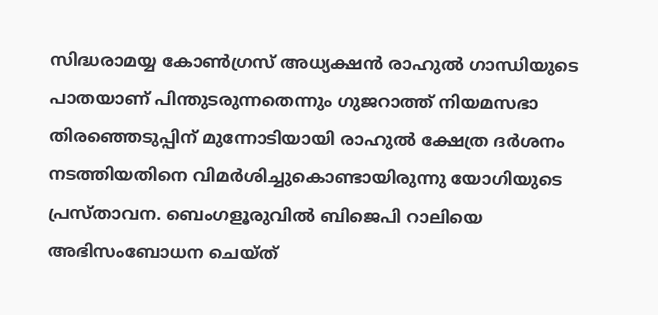സിദ്ധരാമയ്യ കോണ്‍ഗ്രസ് അധ്യക്ഷന്‍ രാഹുല്‍ ഗാന്ധിയുടെ പാതയാണ് പിന്തുടരുന്നതെന്നും ഗുജറാത്ത് നിയമസഭാ തിരഞ്ഞെടുപ്പിന് മുന്നോടിയായി രാഹുല്‍ ക്ഷേത്ര ദര്‍ശനം നടത്തിയതിനെ വിമര്‍ശിച്ചുകൊണ്ടായിരുന്നു യോഗിയുടെ പ്രസ്താവന. ബെംഗളൂരുവില്‍ ബിജെപി റാലിയെ അഭിസംബോധന ചെയ്ത്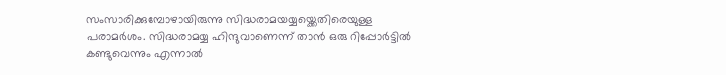സംസാരിക്കുമ്പോഴായിരുന്നു സിദ്ധരാമയയ്യയ്ക്കെതിരെയുള്ള പരാമര്‍ശം. സിദ്ധരാമയ്യ ഹിന്ദുവാണെന്ന് താന്‍ ഒരു റിപ്പോര്‍ട്ടില്‍ കണ്ടുവെന്നും എന്നാല്‍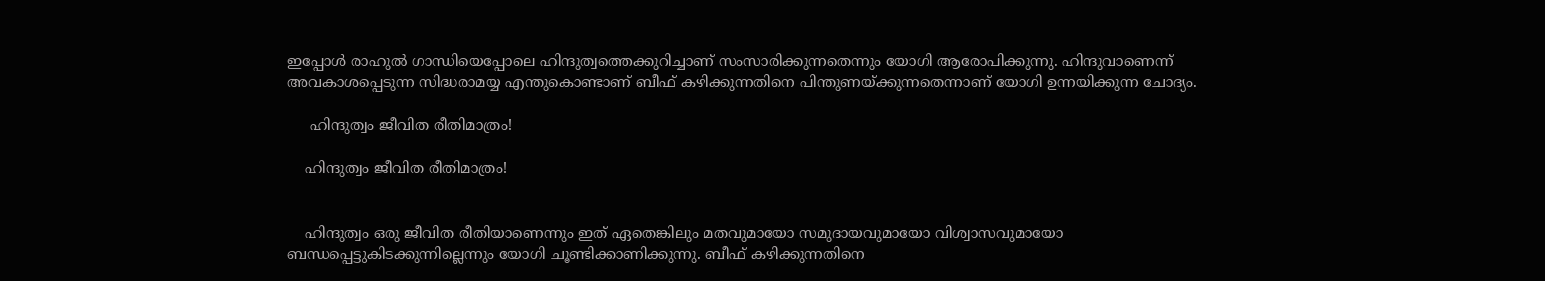ഇപ്പോള്‍ രാഹുല്‍ ഗാന്ധിയെപ്പോലെ ഹിന്ദുത്വത്തെക്കുറിച്ചാണ് സംസാരിക്കുന്നതെന്നും യോഗി ആരോപിക്കുന്നു. ഹിന്ദുവാണെന്ന് അവകാശപ്പെടുന്ന സിദ്ധരാമയ്യ എന്തുകൊണ്ടാണ് ബീഫ് കഴിക്കുന്നതിനെ പിന്തുണയ്ക്കുന്നതെന്നാണ് യോഗി ഉന്നയിക്കുന്ന ചോദ്യം.

     ഹിന്ദുത്വം ജീവിത രീതിമാത്രം!

    ഹിന്ദുത്വം ജീവിത രീതിമാത്രം!


    ഹിന്ദുത്വം ഒരു ജീവിത രീതിയാണെന്നും ഇത് ഏതെങ്കിലും മതവുമായോ സമുദായവുമായോ വിശ്വാസവുമായോ ബന്ധപ്പെട്ടുകിടക്കുന്നില്ലെന്നും യോഗി ചൂണ്ടിക്കാണിക്കുന്നു. ബീഫ് കഴിക്കുന്നതിനെ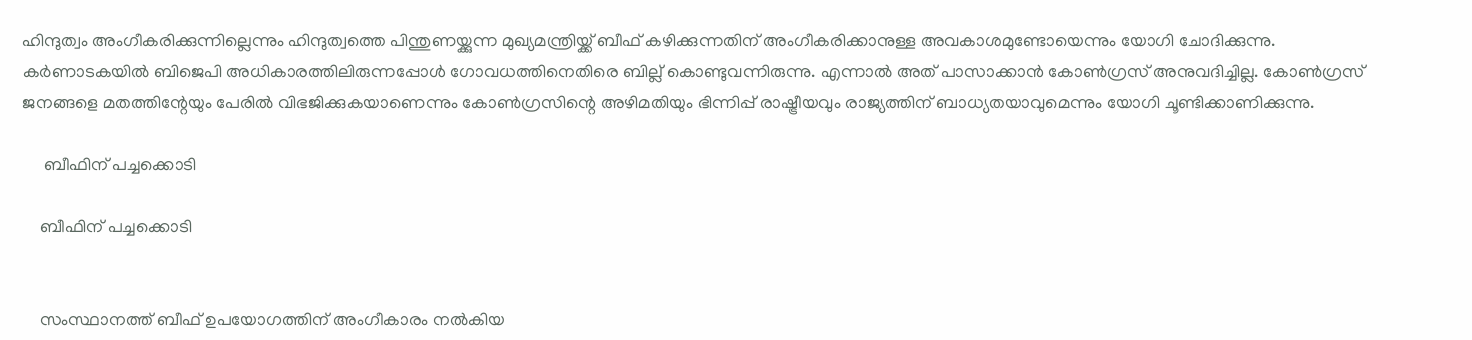ഹിന്ദുത്വം അംഗീകരിക്കുന്നില്ലെന്നും ഹിന്ദുത്വത്തെ പിന്തുണയ്ക്കുന്ന മുഖ്യമന്ത്രിയ്ക്ക് ബീഫ് കഴിക്കുന്നതിന് അംഗീകരിക്കാനുള്ള അവകാശമുണ്ടോയെന്നും യോഗി ചോദിക്കുന്നു. കര്‍ണാടകയില്‍ ബിജെപി അധികാരത്തിലിരുന്നപ്പോള്‍ ഗോവധത്തിനെതിരെ ബില്ല് കൊണ്ടുവന്നിരുന്നു. എന്നാല്‍ അത് പാസാക്കാന്‍ കോണ്‍ഗ്രസ് അനുവദിച്ചില്ല. കോണ്‍ഗ്രസ് ജനങ്ങളെ മതത്തിന്റേയും പേരില്‍ വിഭജിക്കുകയാണെന്നും കോണ്‍ഗ്രസിന്റെ അഴിമതിയും ഭിന്നിപ്പ് രാഷ്ട്രീയവും രാജ്യത്തിന് ബാധ്യതയാവുമെന്നും യോഗി ചൂണ്ടിക്കാണിക്കുന്നു.

     ബീഫിന് പച്ചക്കൊടി

    ബീഫിന് പച്ചക്കൊടി


    സംസ്ഥാനത്ത് ബീഫ് ഉപയോഗത്തിന് അംഗീകാരം നല്‍കിയ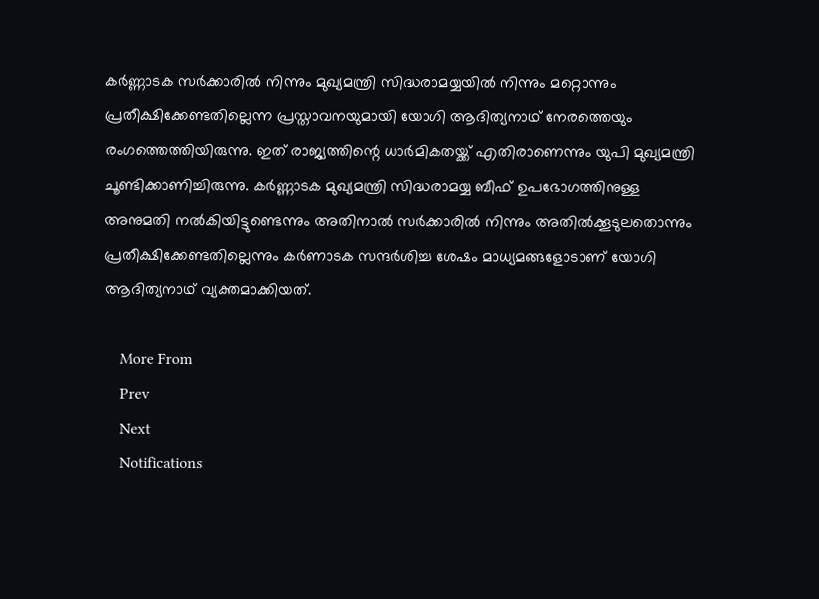കര്‍ണ്ണാടക സര്‍ക്കാരില്‍ നിന്നും മുഖ്യമന്ത്രി സിദ്ധരാമയ്യയില്‍ നിന്നും മറ്റൊന്നും പ്രതീക്ഷിക്കേണ്ടതില്ലെന്ന പ്രസ്താവനയുമായി യോഗി ആദിത്യനാഥ് നേരത്തെയും രംഗത്തെത്തിയിരുന്നു. ഇത് രാജ്യത്തിന്റെ ധാര്‍മികതയ്ക്ക് എതിരാണെന്നും യുപി മുഖ്യമന്ത്രി ചൂണ്ടിക്കാണിച്ചിരുന്നു. കര്‍ണ്ണാടക മുഖ്യമന്ത്രി സിദ്ധരാമയ്യ ബീഫ് ഉപഭോഗത്തിനുള്ള അനുമതി നല്‍കിയിട്ടുണ്ടെന്നും അതിനാല്‍ സര്‍ക്കാരില്‍ നിന്നും അതില്‍ക്കൂടുലതൊന്നും പ്രതീക്ഷിക്കേണ്ടതില്ലെന്നും കര്‍ണാടക സന്ദര്‍ശിച്ച ശേഷം മാധ്യമങ്ങളോടാണ് യോഗി ആദിത്യനാഥ് വ്യക്തമാക്കിയത്.

    More From
    Prev
    Next
    Notifications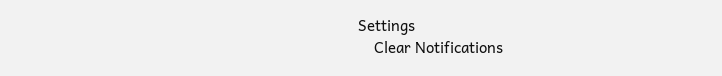Settings
    Clear Notifications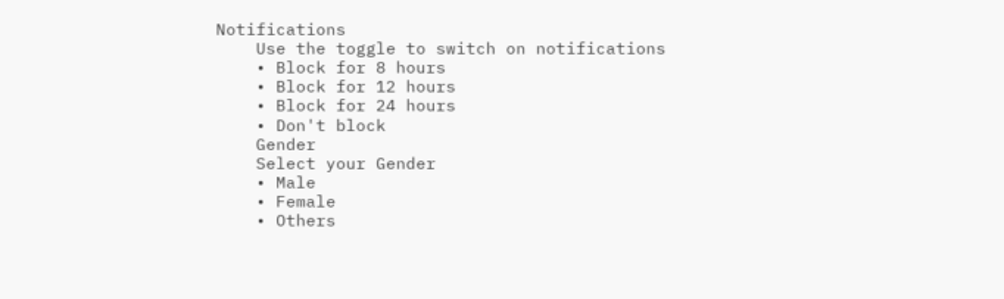Notifications
    Use the toggle to switch on notifications
    • Block for 8 hours
    • Block for 12 hours
    • Block for 24 hours
    • Don't block
    Gender
    Select your Gender
    • Male
    • Female
    • Others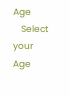Age
    Select your Age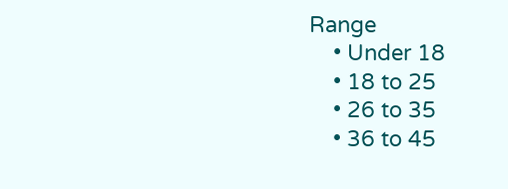Range
    • Under 18
    • 18 to 25
    • 26 to 35
    • 36 to 45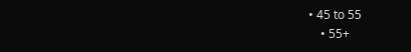• 45 to 55
    • 55+